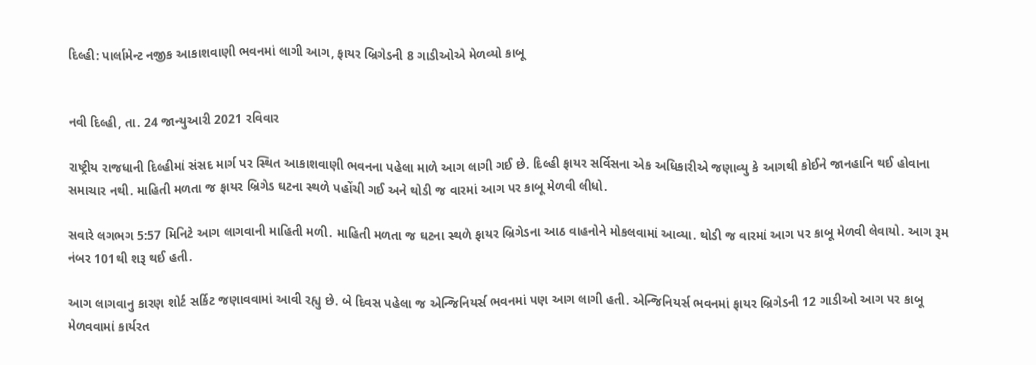દિલ્હી: પાર્લામેન્ટ નજીક આકાશવાણી ભવનમાં લાગી આગ, ફાયર બ્રિગેડની 8 ગાડીઓએ મેળવ્યો કાબૂ


નવી દિલ્હી, તા. 24 જાન્યુઆરી 2021 રવિવાર

રાષ્ટ્રીય રાજધાની દિલ્હીમાં સંસદ માર્ગ પર સ્થિત આકાશવાણી ભવનના પહેલા માળે આગ લાગી ગઈ છે. દિલ્હી ફાયર સર્વિસના એક અધિકારીએ જણાવ્યુ કે આગથી કોઈને જાનહાનિ થઈ હોવાના સમાચાર નથી. માહિતી મળતા જ ફાયર બ્રિગેડ ઘટના સ્થળે પહોંચી ગઈ અને થોડી જ વારમાં આગ પર કાબૂ મેળવી લીધો.

સવારે લગભગ 5:57 મિનિટે આગ લાગવાની માહિતી મળી. માહિતી મળતા જ ઘટના સ્થળે ફાયર બ્રિગેડના આઠ વાહનોને મોકલવામાં આવ્યા. થોડી જ વારમાં આગ પર કાબૂ મેળવી લેવાયો. આગ રૂમ નંબર 101થી શરૂ થઈ હતી.

આગ લાગવાનુ કારણ શોર્ટ સર્કિટ જણાવવામાં આવી રહ્યુ છે. બે દિવસ પહેલા જ એન્જિનિયર્સ ભવનમાં પણ આગ લાગી હતી. એન્જિનિયર્સ ભવનમાં ફાયર બ્રિગેડની 12 ગાડીઓ આગ પર કાબૂ મેળવવામાં કાર્યરત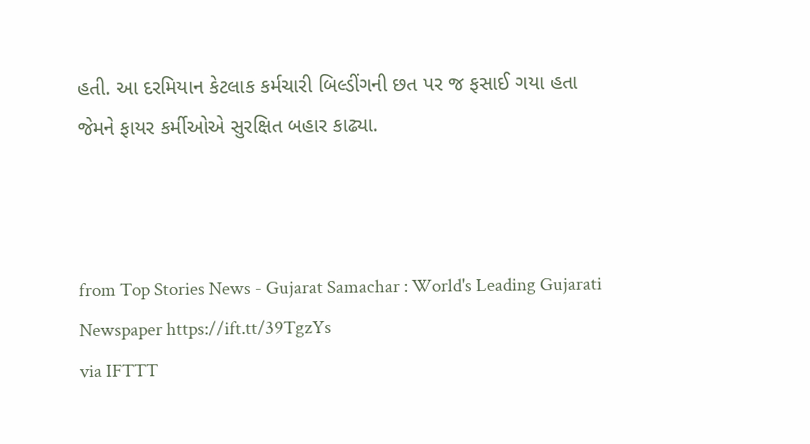હતી. આ દરમિયાન કેટલાક કર્મચારી બિલ્ડીંગની છત પર જ ફસાઈ ગયા હતા જેમને ફાયર કર્મીઓએ સુરક્ષિત બહાર કાઢ્યા.



from Top Stories News - Gujarat Samachar : World's Leading Gujarati Newspaper https://ift.tt/39TgzYs
via IFTTT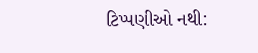ટિપ્પણીઓ નથી: